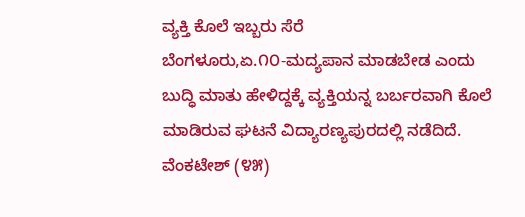ವ್ಯಕ್ತಿ ಕೊಲೆ ಇಬ್ಬರು ಸೆರೆ
ಬೆಂಗಳೂರು,ಏ.೧೦-ಮದ್ಯಪಾನ ಮಾಡಬೇಡ ಎಂದು ಬುದ್ಧಿ ಮಾತು ಹೇಳಿದ್ದಕ್ಕೆ ವ್ಯಕ್ತಿಯನ್ನ ಬರ್ಬರವಾಗಿ ಕೊಲೆ ಮಾಡಿರುವ ಘಟನೆ ವಿದ್ಯಾರಣ್ಯಪುರದಲ್ಲಿ ನಡೆದಿದೆ.
ವೆಂಕಟೇಶ್ (೪೫)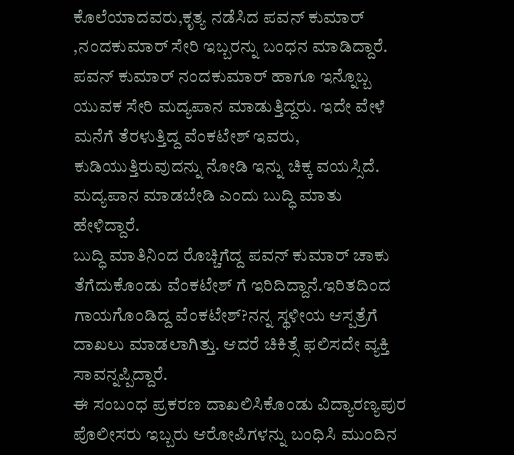ಕೊಲೆಯಾದವರು,ಕೃತ್ಯ ನಡೆಸಿದ ಪವನ್ ಕುಮಾರ್ ,ನಂದಕುಮಾರ್ ಸೇರಿ ಇಬ್ಬರನ್ನು ಬಂಧನ ಮಾಡಿದ್ದಾರೆ. ಪವನ್ ಕುಮಾರ್ ನಂದಕುಮಾರ್ ಹಾಗೂ ಇನ್ನೊಬ್ಬ ಯುವಕ ಸೇರಿ ಮದ್ಯಪಾನ ಮಾಡುತ್ತಿದ್ದರು. ಇದೇ ವೇಳೆ ಮನೆಗೆ ತೆರಳುತ್ತಿದ್ದ ವೆಂಕಟೇಶ್ ಇವರು, ಕುಡಿಯುತ್ತಿರುವುದನ್ನು ನೋಡಿ ಇನ್ನು ಚಿಕ್ಕ ವಯಸ್ಸಿದೆ. ಮದ್ಯಪಾನ ಮಾಡಬೇಡಿ ಎಂದು ಬುದ್ಧಿ ಮಾತು ಹೇಳಿದ್ದಾರೆ.
ಬುದ್ಧಿ ಮಾತಿನಿಂದ ರೊಚ್ಚಿಗೆದ್ದ ಪವನ್ ಕುಮಾರ್ ಚಾಕು ತೆಗೆದುಕೊಂಡು ವೆಂಕಟೇಶ್ ಗೆ ಇರಿದಿದ್ದಾನೆ.ಇರಿತದಿಂದ ಗಾಯಗೊಂಡಿದ್ದ ವೆಂಕಟೇಶ್?ನನ್ನ ಸ್ಥಳೀಯ ಆಸ್ಪತ್ರೆಗೆ ದಾಖಲು ಮಾಡಲಾಗಿತ್ತು. ಆದರೆ ಚಿಕಿತ್ಸೆ ಫಲಿಸದೇ ವ್ಯಕ್ತಿ ಸಾವನ್ನಪ್ಪಿದ್ದಾರೆ.
ಈ ಸಂಬಂಧ ಪ್ರಕರಣ ದಾಖಲಿಸಿಕೊಂಡು ವಿದ್ಯಾರಣ್ಯಪುರ ಪೊಲೀಸರು ಇಬ್ಬರು ಆರೋಪಿಗಳನ್ನು ಬಂಧಿಸಿ ಮುಂದಿನ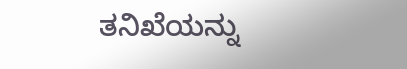ತನಿಖೆಯನ್ನು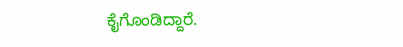ಕೈಗೊಂಡಿದ್ದಾರೆ.